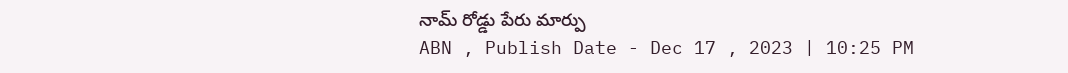నామ్ రోడ్డు పేరు మార్పు
ABN , Publish Date - Dec 17 , 2023 | 10:25 PM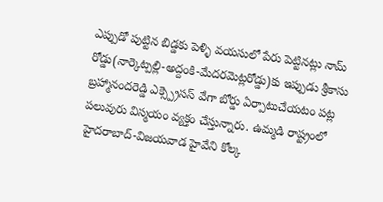ఎప్పుడో పుట్టిన బిడ్డకు పెళ్ళి వయసులో పేరు పెట్టినట్లు నామ్ రోడ్డు(నార్కెట్పల్లి-అద్దంకి-మేదరమెట్లరోడ్డు)కు ఇప్పుడు శ్రీకాసు బ్రహ్మానందరెడ్డి ఎక్స్ప్రెసస్ వేగా బోర్డు ఏర్పాటుచేయటం పట్ల పలువురు విస్మయం వ్యక్తం చేస్తున్నారు. ఉమ్మడి రాష్ట్రంలో హైదరాబాద్-విజయవాడ హైవేని కోల్క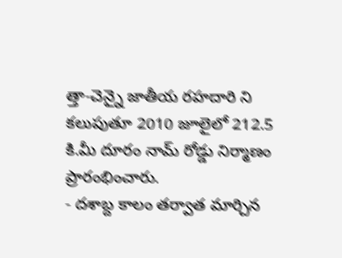త్తా-చెన్నై జాతీయ రహదారి ని కలుపుతూ 2010 జూలైలో 212.5 కి.మీ దూరం నామ్ రోడ్డు నిర్మాణం ప్రారంభించారు.
- దశాబ్ద కాలం తర్వాత మార్చిన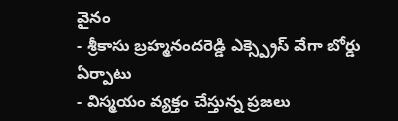వైనం
- శ్రీకాసు బ్రహ్మనందరెడ్డి ఎక్స్ప్రెస్ వేగా బోర్డు ఏర్పాటు
- విస్మయం వ్యక్తం చేస్తున్న ప్రజలు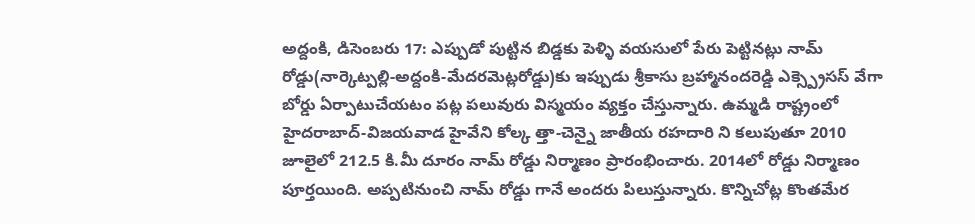అద్దంకి, డిసెంబరు 17: ఎప్పుడో పుట్టిన బిడ్డకు పెళ్ళి వయసులో పేరు పెట్టినట్లు నామ్ రోడ్డు(నార్కెట్పల్లి-అద్దంకి-మేదరమెట్లరోడ్డు)కు ఇప్పుడు శ్రీకాసు బ్రహ్మానందరెడ్డి ఎక్స్ప్రెసస్ వేగా బోర్డు ఏర్పాటుచేయటం పట్ల పలువురు విస్మయం వ్యక్తం చేస్తున్నారు. ఉమ్మడి రాష్ట్రంలో హైదరాబాద్-విజయవాడ హైవేని కోల్క త్తా-చెన్నై జాతీయ రహదారి ని కలుపుతూ 2010 జూలైలో 212.5 కి.మీ దూరం నామ్ రోడ్డు నిర్మాణం ప్రారంభించారు. 2014లో రోడ్డు నిర్మాణం పూర్తయింది. అప్పటినుంచి నామ్ రోడ్డు గానే అందరు పిలుస్తున్నారు. కొన్నిచోట్ల కొంతమేర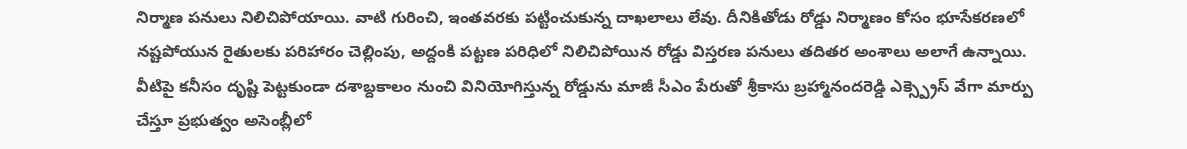నిర్మాణ పనులు నిలిచిపోయాయి. వాటి గురించి, ఇంతవరకు పట్టించుకున్న దాఖలాలు లేవు. దీనికితోడు రోడ్డు నిర్మాణం కోసం భూసేకరణలో నష్టపోయున రైతులకు పరిహారం చెల్లింపు, అద్దంకి పట్టణ పరిధిలో నిలిచిపోయిన రోడ్డు విస్తరణ పనులు తదితర అంశాలు అలాగే ఉన్నాయి. వీటిపై కనీసం దృష్టి పెట్టకుండా దశాబ్దకాలం నుంచి వినియోగిస్తున్న రోడ్డును మాజీ సీఎం పేరుతో శ్రీకాసు బ్రహ్మానందరెడ్డి ఎక్స్ప్రెస్ వేగా మార్పు చేస్తూ ప్రభుత్వం అసెంబ్లీలో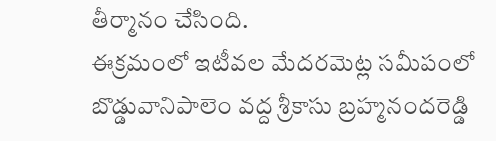తీర్మానం చేసింది.
ఈక్రమంలో ఇటీవల మేదరమెట్ల సమీపంలో బొడ్డువానిపాలెం వద్ద శ్రీకాసు బ్రహ్మనందరెడ్డి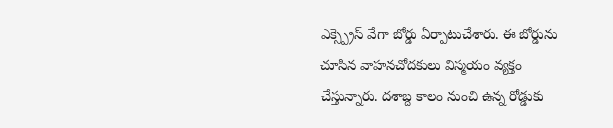ఎక్స్ప్రెస్ వేగా బోర్డు ఏర్పాటుచేశారు. ఈ బోర్డును చూసిన వాహనచోదకులు విస్మయం వ్యక్తం చేస్తున్నారు. దశాబ్ద కాలం నుంచి ఉన్న రోడ్డుకు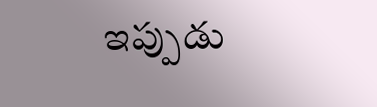ఇప్పుడు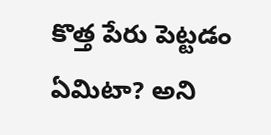కొత్త పేరు పెట్టడం ఏమిటా? అని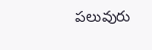పలువురు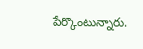పేర్కొంటున్నారు.